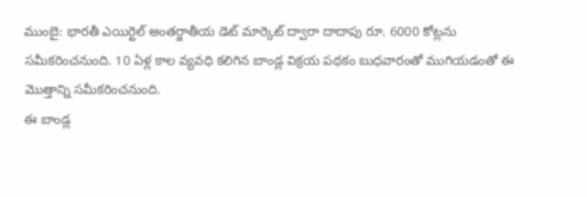ముంబై: భారతీ ఎయిర్టెల్ అంతర్జాతీయ డెట్ మార్కెట్ ద్వారా దాదాపు రూ. 6000 కోట్లను సమీకరించనుంది. 10 ఏళ్ల కాల వ్యవధి కలిగిన బాండ్ల విక్రయ పథకం బుధవారంతో ముగియడంతో ఈ మొత్తాన్ని సమీకరించనుంది.
ఈ బాండ్ల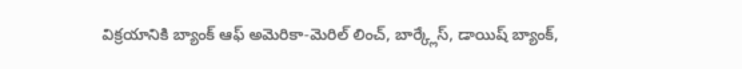విక్రయానికి బ్యాంక్ ఆఫ్ అమెరికా-మెరిల్ లించ్, బార్క్లేస్, డాయిష్ బ్యాంక్,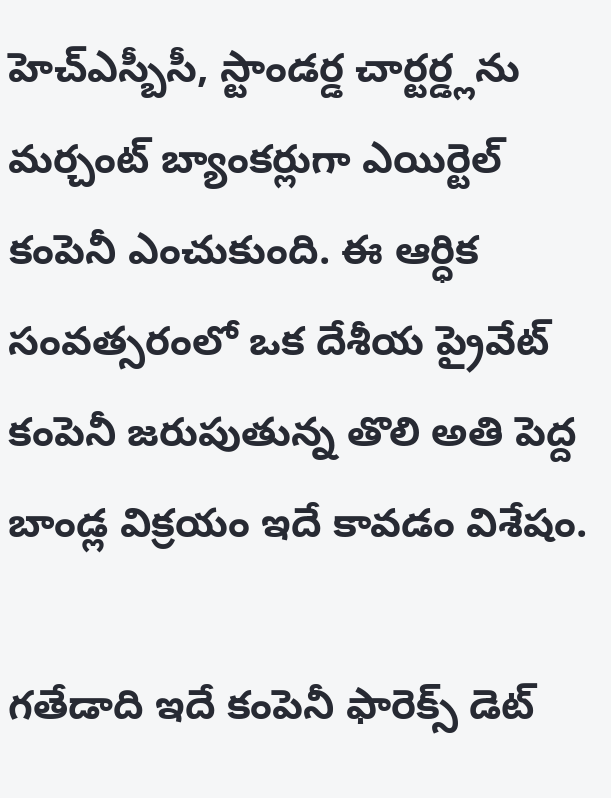హెచ్ఎస్బీసీ, స్టాండర్డ చార్టర్డ్లను మర్చంట్ బ్యాంకర్లుగా ఎయిర్టెల్ కంపెనీ ఎంచుకుంది. ఈ ఆర్ధిక సంవత్సరంలో ఒక దేశీయ ప్రైవేట్ కంపెనీ జరుపుతున్న తొలి అతి పెద్ద బాండ్ల విక్రయం ఇదే కావడం విశేషం.

గతేడాది ఇదే కంపెనీ ఫారెక్స్ డెట్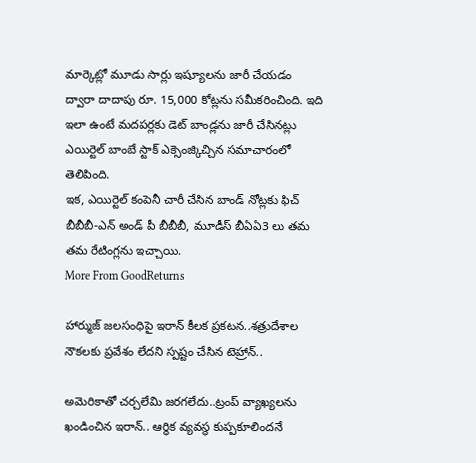మార్కెట్లో మూడు సార్లు ఇష్యూలను జారీ చేయడం ద్వారా దాదాపు రూ. 15,000 కోట్లను సమీకరించింది. ఇది ఇలా ఉంటే మదపర్లకు డెట్ బాండ్లను జారీ చేసినట్లు ఎయిర్టెల్ బాంబే స్టాక్ ఎక్సెంజ్కిచ్చిన సమాచారంలో తెలిపింది.
ఇక, ఎయిర్టెల్ కంపెనీ చారీ చేసిన బాండ్ నోట్లకు ఫిచ్ బీబీబీ-ఎన్ అండ్ పీ బీబీబీ, మూడీస్ బీఏఏ3 లు తమ తమ రేటింగ్లను ఇచ్చాయి.
More From GoodReturns

హార్ముజ్ జలసంధిపై ఇరాన్ కీలక ప్రకటన..శత్రుదేశాల నౌకలకు ప్రవేశం లేదని స్పష్టం చేసిన టెహ్రాన్..

అమెరికాతో చర్చలేమి జరగలేదు..ట్రంప్ వ్యాఖ్యలను ఖండించిన ఇరాన్.. ఆర్థిక వ్యవస్థ కుప్పకూలిందనే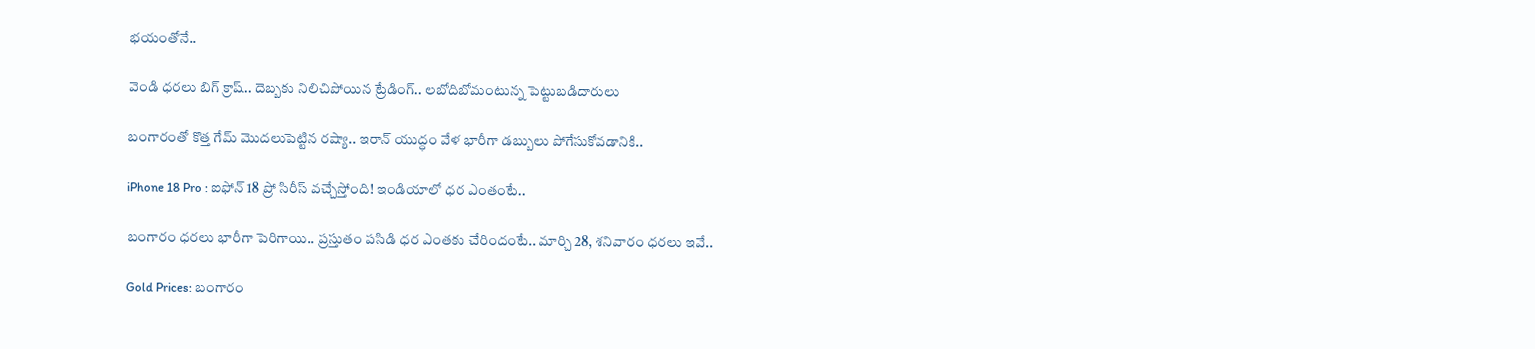భయంతోనే..

వెండి ధరలు బిగ్ క్రాష్.. దెబ్బకు నిలిచిపోయిన ట్రేడింగ్.. లబోదిబోమంటున్న పెట్టుబడిదారులు

బంగారంతో కొత్త గేమ్ మొదలుపెట్టిన రష్యా.. ఇరాన్ యుద్ధం వేళ భారీగా డబ్బులు పోగేసుకోవడానికి..

iPhone 18 Pro : ఐఫోన్ 18 ప్రో సిరీస్ వచ్చేస్తోంది! ఇండియాలో ధర ఎంతంటే..

బంగారం ధరలు భారీగా పెరిగాయి.. ప్రస్తుతం పసిడి ధర ఎంతకు చేరిందంటే.. మార్చి 28, శనివారం ధరలు ఇవే..

Gold Prices: బంగారం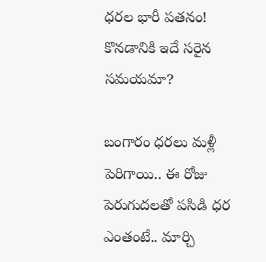ధరల భారీ పతనం! కొనడానికి ఇదే సరైన సమయమా?

బంగారం ధరలు మళ్లీ పెరిగాయి.. ఈ రోజు పెరుగుదలతో పసిడి ధర ఎంతంటే.. మార్చి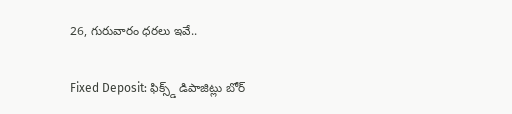26, గురువారం ధరలు ఇవే..

Fixed Deposit: ఫిక్స్డ్ డిపాజిట్లు బోర్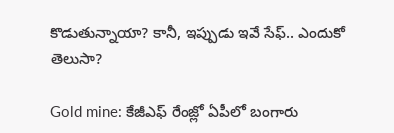కొడుతున్నాయా? కానీ, ఇప్పుడు ఇవే సేఫ్.. ఎందుకో తెలుసా?

Gold mine: కేజీఎఫ్ రేంజ్లో ఏపీలో బంగారు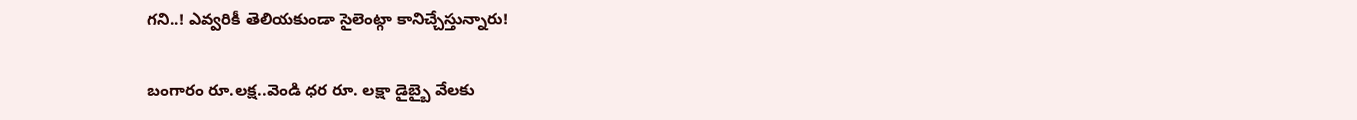గని..! ఎవ్వరికీ తెలియకుండా సైలెంట్గా కానిచ్చేస్తున్నారు!

బంగారం రూ.లక్ష..వెండి ధర రూ. లక్షా డైబ్బై వేలకు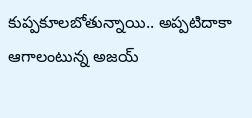కుప్పకూలబోతున్నాయి.. అప్పటిదాకా ఆగాలంటున్న అజయ్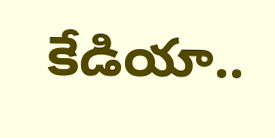కేడియా..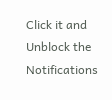Click it and Unblock the Notifications